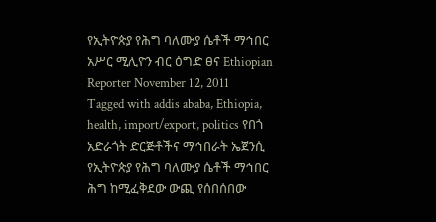የኢትዮጵያ የሕግ ባለሙያ ሴቶች ማኅበር አሥር ሚሊዮን ብር ዕግድ ፀና Ethiopian Reporter November 12, 2011 Tagged with addis ababa, Ethiopia, health, import/export, politics የበጎ አድራጎት ድርጅቶችና ማኅበራት ኤጀንሲ የኢትዮጵያ የሕግ ባለሙያ ሴቶች ማኅበር ሕግ ከሚፈቅደው ውጪ የሰበሰበው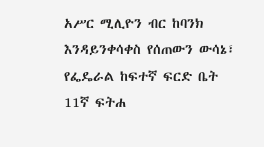አሥር ሚሊዮን ብር ከባንክ እንዳይንቀሳቀስ የሰጠውን ውሳኔ፣ የፌዴራል ከፍተኛ ፍርድ ቤት 11ኛ ፍትሐ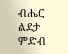ብሔር ልደታ ምድብ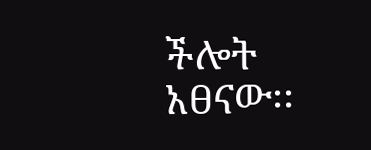ችሎት አፀናው፡፡